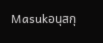Masukอนุสกุ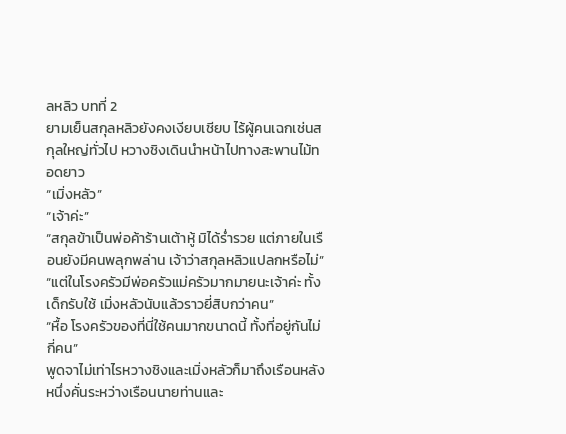ลหลิว บทที่ 2
ยามเย็นสกุลหลิวยังคงเงียบเชียบ ไร้ผู้คนเฉกเช่นสกุลใหญ่ทั่วไป หวางชิงเดินนำหน้าไปทางสะพานไม้ทอดยาว
“เมิ่งหลัว”
“เจ้าค่ะ”
“สกุลข้าเป็นพ่อค้าร้านเต้าหู้ มิได้ร่ำรวย แต่ภายในเรือนยังมีคนพลุกพล่าน เจ้าว่าสกุลหลิวแปลกหรือไม่”
“แต่ในโรงครัวมีพ่อครัวแม่ครัวมากมายนะเจ้าค่ะ ทั้งเด็กรับใช้ เมิ่งหลัวนับแล้วราวยี่สิบกว่าคน”
“หื้อ โรงครัวของที่นี่ใช้คนมากขนาดนี้ ทั้งที่อยู่กันไม่กี่คน”
พูดจาไม่เท่าไรหวางชิงและเมิ่งหลัวก็มาถึงเรือนหลังหนึ่งคั่นระหว่างเรือนนายท่านและ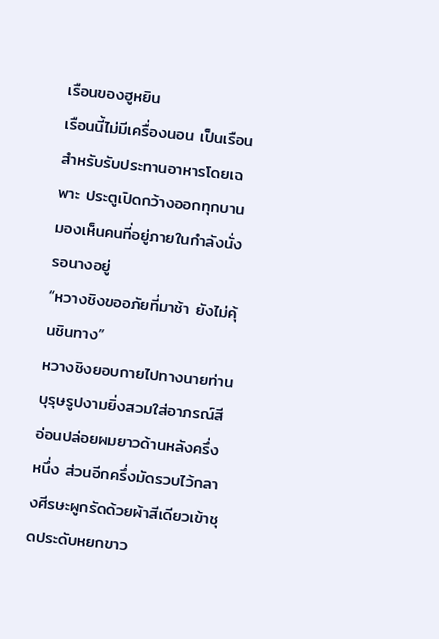เรือนของฮูหยิน
เรือนนี้ไม่มีเครื่องนอน เป็นเรือนสำหรับรับประทานอาหารโดยเฉพาะ ประตูเปิดกว้างออกทุกบานมองเห็นคนที่อยู่ภายในกำลังนั่งรอนางอยู่
“หวางชิงขออภัยที่มาช้า ยังไม่คุ้นชินทาง”
หวางชิงยอบกายไปทางนายท่าน บุรุษรูปงามยิ่งสวมใส่อาภรณ์สีอ่อนปล่อยผมยาวด้านหลังครึ่งหนึ่ง ส่วนอีกครึ่งมัดรวบไว้กลางศีรษะผูกรัดด้วยผ้าสีเดียวเข้าชุดประดับหยกขาว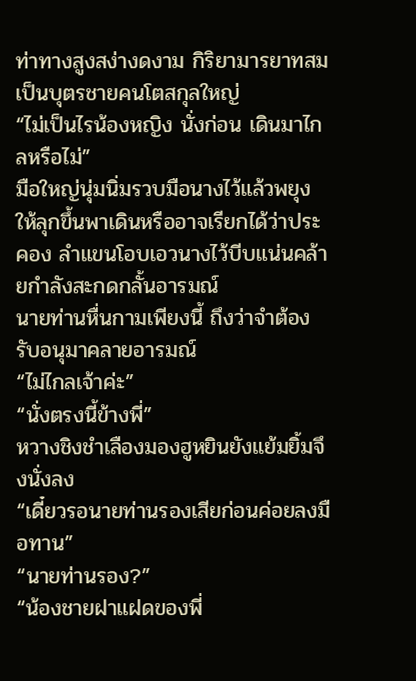ท่าทางสูงสง่างดงาม กิริยามารยาทสมเป็นบุตรชายคนโตสกุลใหญ่
“ไม่เป็นไรน้องหญิง นั่งก่อน เดินมาไกลหรือไม่”
มือใหญ่นุ่มนิ่มรวบมือนางไว้แล้วพยุงให้ลุกขึ้นพาเดินหรืออาจเรียกได้ว่าประคอง ลำแขนโอบเอวนางไว้บีบแน่นคล้ายกำลังสะกดกลั้นอารมณ์
นายท่านหื่นกามเพียงนี้ ถึงว่าจำต้องรับอนุมาคลายอารมณ์
“ไม่ไกลเจ้าค่ะ”
“นั่งตรงนี้ข้างพี่”
หวางชิงชำเลืองมองฮูหยินยังแย้มยิ้มจึงนั่งลง
“เดี๋ยวรอนายท่านรองเสียก่อนค่อยลงมือทาน”
“นายท่านรอง?”
“น้องชายฝาแฝดของพี่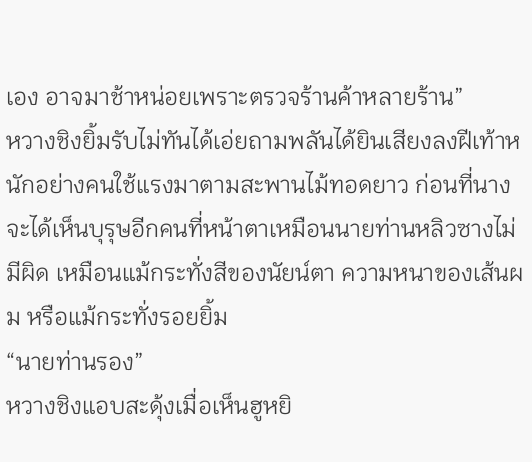เอง อาจมาช้าหน่อยเพราะตรวจร้านค้าหลายร้าน”
หวางชิงยิ้มรับไม่ทันได้เอ่ยถามพลันได้ยินเสียงลงฝีเท้าหนักอย่างคนใช้แรงมาตามสะพานไม้ทอดยาว ก่อนที่นางจะได้เห็นบุรุษอีกคนที่หน้าตาเหมือนนายท่านหลิวซางไม่มีผิด เหมือนแม้กระทั่งสีของนัยน์ตา ความหนาของเส้นผม หรือแม้กระทั่งรอยยิ้ม
“นายท่านรอง”
หวางชิงแอบสะดุ้งเมื่อเห็นฮูหยิ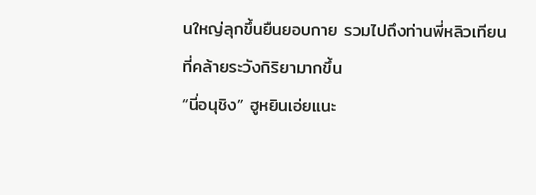นใหญ่ลุกขึ้นยืนยอบกาย รวมไปถึงท่านพี่หลิวเทียนที่คล้ายระวังกิริยามากขึ้น
“นี่อนุชิง” ฮูหยินเอ่ยแนะ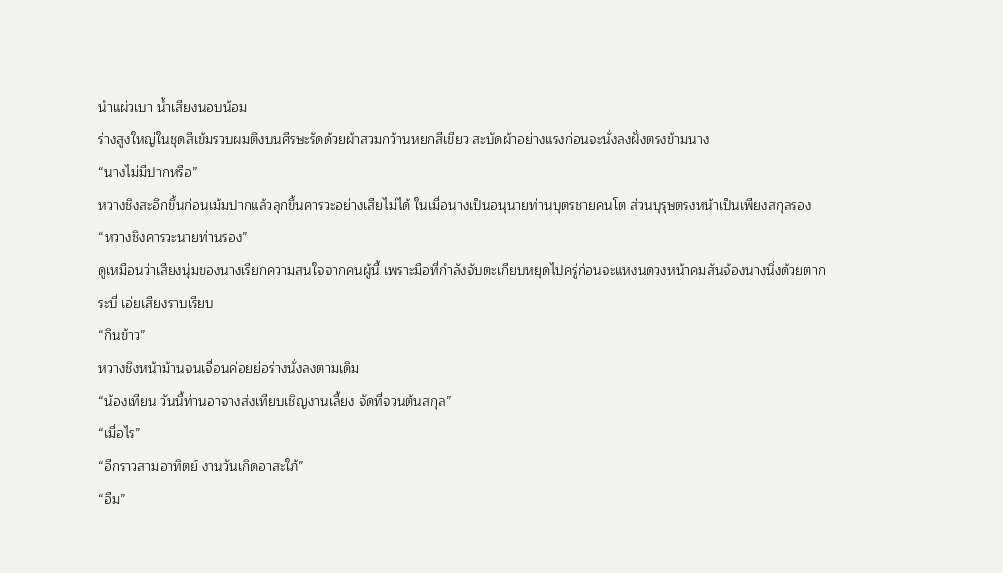นำแผ่วเบา น้ำเสียงนอบน้อม
ร่างสูงใหญ่ในชุดสีเข้มรวบผมตึงบนศีรษะรัดด้วยผ้าสวมกว้านหยกสีเขียว สะบัดผ้าอย่างแรงก่อนจะนั่งลงฝั่งตรงข้ามนาง
“นางไม่มีปากหรือ”
หวางชิงสะอึกขึ้นก่อนเม้มปากแล้วลุกขึ้นคารวะอย่างเสียไม่ได้ ในเมื่อนางเป็นอนุนายท่านบุตรชายคนโต ส่วนบุรุษตรงหน้าเป็นเพียงสกุลรอง
“หวางชิงคารวะนายท่านรอง”
ดูเหมือนว่าเสียงนุ่มของนางเรียกความสนใจจากคนผู้นี้ เพราะมือที่กำลังจับตะเกียบหยุดไปครู่ก่อนจะแหงนดวงหน้าคมสันจ้องนางนิ่งด้วยตากระบี่ เอ่ยเสียงราบเรียบ
“กินข้าว”
หวางชิงหน้าม้านจนเจื่อนค่อยย่อร่างนั่งลงตามเดิม
“น้องเทียน วันนี้ท่านอาจางส่งเทียบเชิญงานเลี้ยง จัดที่จวนต้นสกุล”
“เมื่อไร”
“อีกราวสามอาทิตย์ งานวันเกิดอาสะใภ้”
“อืม”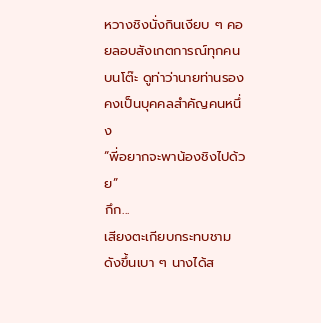หวางชิงนั่งกินเงียบ ๆ คอยลอบสังเกตการณ์ทุกคนบนโต๊ะ ดูท่าว่านายท่านรองคงเป็นบุคคลสำคัญคนหนึ่ง
“พี่อยากจะพาน้องชิงไปด้วย”
กึก...
เสียงตะเกียบกระทบชามดังขึ้นเบา ๆ นางได้ส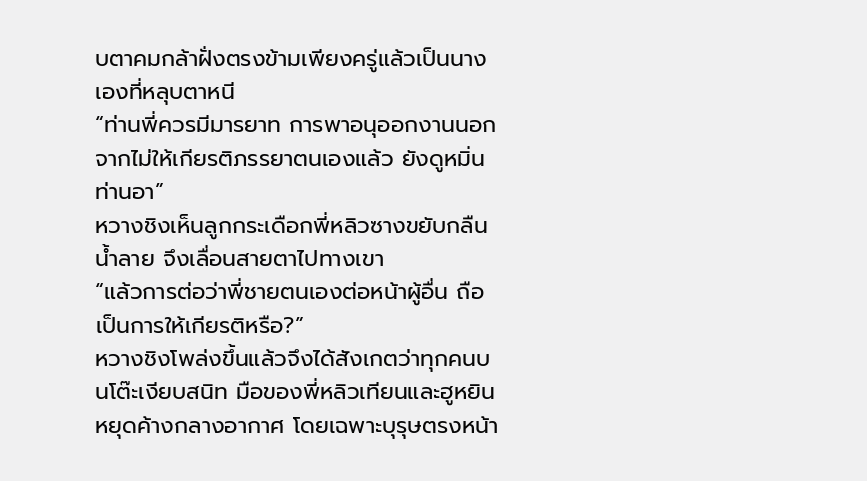บตาคมกล้าฝั่งตรงข้ามเพียงครู่แล้วเป็นนางเองที่หลุบตาหนี
“ท่านพี่ควรมีมารยาท การพาอนุออกงานนอกจากไม่ให้เกียรติภรรยาตนเองแล้ว ยังดูหมิ่นท่านอา”
หวางชิงเห็นลูกกระเดือกพี่หลิวซางขยับกลืนน้ำลาย จึงเลื่อนสายตาไปทางเขา
“แล้วการต่อว่าพี่ชายตนเองต่อหน้าผู้อื่น ถือเป็นการให้เกียรติหรือ?”
หวางชิงโพล่งขึ้นแล้วจึงได้สังเกตว่าทุกคนบนโต๊ะเงียบสนิท มือของพี่หลิวเทียนและฮูหยินหยุดค้างกลางอากาศ โดยเฉพาะบุรุษตรงหน้า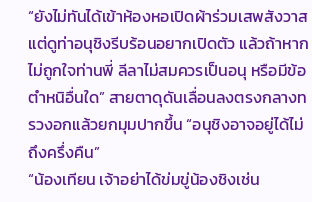“ยังไม่ทันได้เข้าห้องหอเปิดผ้าร่วมเสพสังวาส แต่ดูท่าอนุชิงรีบร้อนอยากเปิดตัว แล้วถ้าหากไม่ถูกใจท่านพี่ ลีลาไม่สมควรเป็นอนุ หรือมีข้อตำหนิอื่นใด” สายตาดุดันเลื่อนลงตรงกลางทรวงอกแล้วยกมุมปากขึ้น “อนุชิงอาจอยู่ได้ไม่ถึงครึ่งคืน”
“น้องเทียน เจ้าอย่าได้ข่มขู่น้องชิงเช่น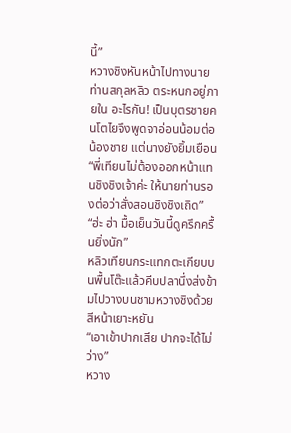นี้”
หวางชิงหันหน้าไปทางนายท่านสกุลหลิว ตระหนกอยู่ภายใน อะไรกัน! เป็นบุตรชายคนโตไยจึงพูดจาอ่อนน้อมต่อน้องชาย แต่นางยังยิ้มเยือน
“พี่เทียนไม่ต้องออกหน้าแทนชิงชิงเจ้าค่ะ ให้นายท่านรองต่อว่าสั่งสอนชิงชิงเถิด”
“ฮ่ะ ฮ่า มื้อเย็นวันนี้ดูครึกครื้นยิ่งนัก”
หลิวเทียนกระแทกตะเกียบบนพื้นโต๊ะแล้วคีบปลานึ่งส่งข้ามไปวางบนชามหวางชิงด้วยสีหน้าเยาะหยัน
“เอาเข้าปากเสีย ปากจะได้ไม่ว่าง”
หวาง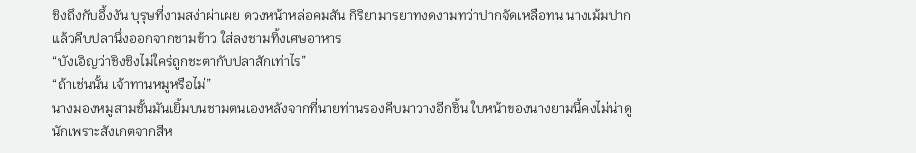ชิงถึงกับอึ้งงัน บุรุษที่งามสง่าผ่าเผย ดวงหน้าหล่อคมสัน กิริยามารยาทงดงามทว่าปากจัดเหลือทน นางเม้มปากแล้วคีบปลานึ่งออกจากชามข้าว ใส่ลงชามทิ้งเศษอาหาร
“บังเอิญว่าชิงชิงไม่ใคร่ถูกชะตากับปลาสักเท่าไร”
“ถ้าเช่นนั้น เจ้าทานหมูหรือไม่”
นางมองหมูสามชั้นมันเยิ้มบนชามตนเองหลังจากที่นายท่านรองคีบมาวางอีกชิ้น ใบหน้าของนางยามนี้คงไม่น่าดูนักเพราะสังเกตจากสีห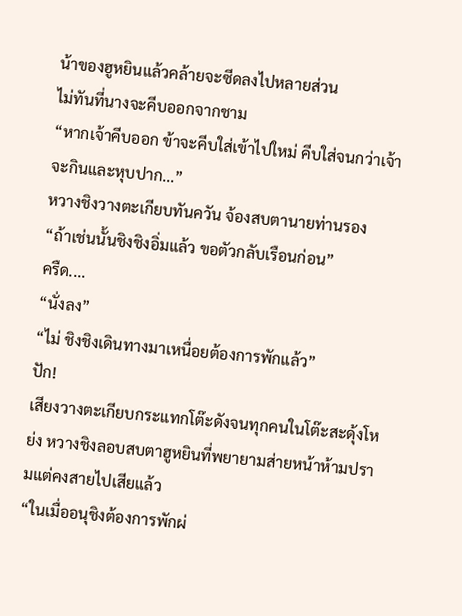น้าของฮูหยินแล้วคล้ายจะซีดลงไปหลายส่วน
ไม่ทันที่นางจะคีบออกจากชาม
“หากเจ้าคีบออก ข้าจะคีบใส่เข้าไปใหม่ คีบใส่จนกว่าเจ้าจะกินและหุบปาก...”
หวางชิงวางตะเกียบทันควัน จ้องสบตานายท่านรอง
“ถ้าเช่นนั้นชิงชิงอิ่มแล้ว ขอตัวกลับเรือนก่อน”
ครืด....
“นั่งลง”
“ไม่ ชิงชิงเดินทางมาเหนื่อยต้องการพักแล้ว”
ปัก!
เสียงวางตะเกียบกระแทกโต๊ะดังจนทุกคนในโต๊ะสะดุ้งโหย่ง หวางชิงลอบสบตาฮูหยินที่พยายามส่ายหน้าห้ามปรามแต่คงสายไปเสียแล้ว
“ในเมื่ออนุชิงต้องการพักผ่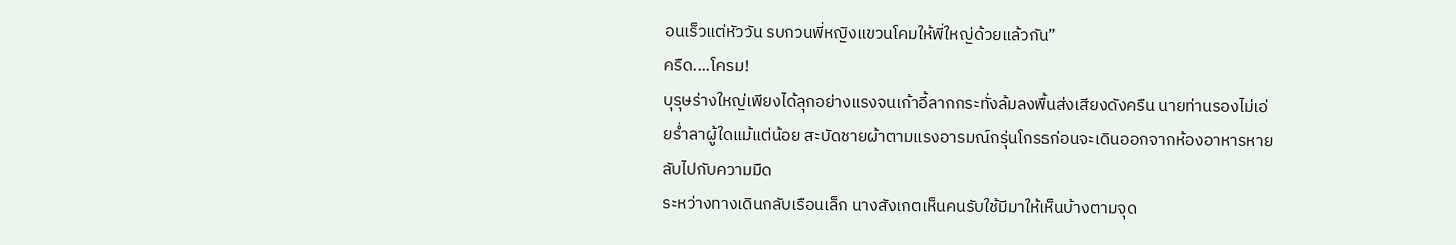อนเร็วแต่หัววัน รบกวนพี่หญิงแขวนโคมให้พี่ใหญ่ด้วยแล้วกัน”
ครืด....โครม!
บุรุษร่างใหญ่เพียงได้ลุกอย่างแรงจนเก้าอี้ลากกระทั่งล้มลงพื้นส่งเสียงดังครืน นายท่านรองไม่เอ่ยร่ำลาผู้ใดแม้แต่น้อย สะบัดชายผ้าตามแรงอารมณ์กรุ่นโกรธก่อนจะเดินออกจากห้องอาหารหายลับไปกับความมืด
ระหว่างทางเดินกลับเรือนเล็ก นางสังเกตเห็นคนรับใช้มีมาให้เห็นบ้างตามจุด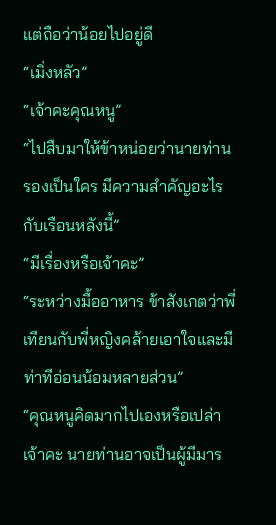แต่ถือว่าน้อยไปอยู่ดี
“เมิ่งหลัว”
“เจ้าคะคุณหนู”
“ไปสืบมาให้ข้าหน่อยว่านายท่านรองเป็นใคร มีความสำคัญอะไรกับเรือนหลังนี้”
“มีเรื่องหรือเจ้าคะ”
“ระหว่างมื้ออาหาร ข้าสังเกตว่าพี่เทียนกับพี่หญิงคล้ายเอาใจและมีท่าทีอ่อนน้อมหลายส่วน”
“คุณหนูคิดมากไปเองหรือเปล่าเจ้าคะ นายท่านอาจเป็นผู้มีมาร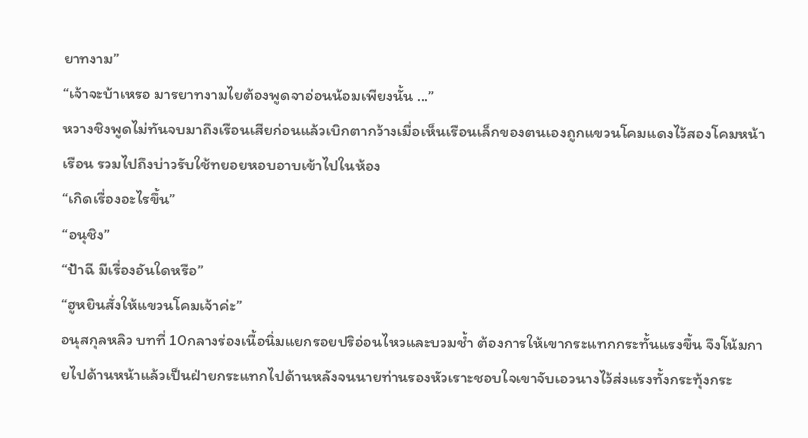ยาทงาม”
“เจ้าจะบ้าเหรอ มารยาทงามไยต้องพูดจาอ่อนน้อมเพียงนั้น ...”
หวางชิงพูดไม่ทันจบมาถึงเรือนเสียก่อนแล้วเบิกตากว้างเมื่อเห็นเรือนเล็กของตนเองถูกแขวนโคมแดงไว้สองโคมหน้าเรือน รวมไปถึงบ่าวรับใช้ทยอยหอบอาบเข้าไปในห้อง
“เกิดเรื่องอะไรขึ้น”
“อนุชิง”
“ป้าฉี มีเรื่องอันใดหรือ”
“ฮูหยินสั่งให้แขวนโคมเจ้าค่ะ”
อนุสกุลหลิว บทที่ 10กลางร่องเนื้อนิ่มแยกรอยปริอ่อนไหวและบวมช้ำ ต้องการให้เขากระแทกกระทั้นแรงขึ้น จึงโน้มกายไปด้านหน้าแล้วเป็นฝ่ายกระแทกไปด้านหลังจนนายท่านรองหัวเราะชอบใจเขาจับเอวนางไว้ส่งแรงทั้งกระทุ้งกระ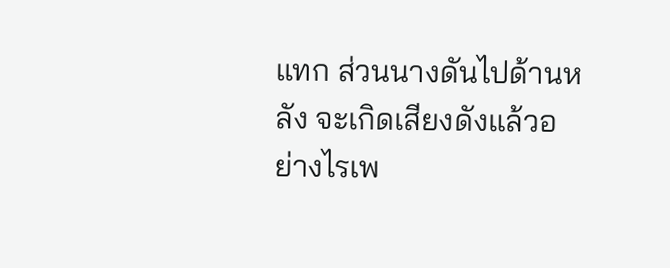แทก ส่วนนางดันไปด้านหลัง จะเกิดเสียงดังแล้วอย่างไรเพ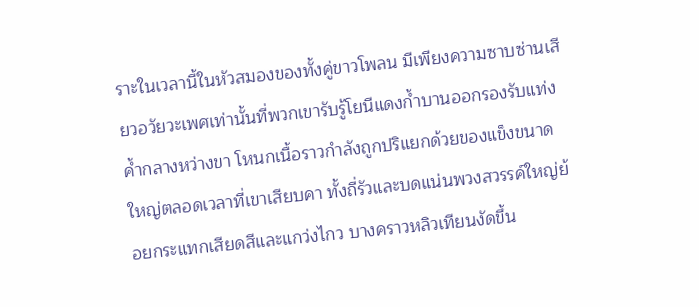ราะในเวลานี้ในหัวสมองของทั้งคู่ขาวโพลน มีเพียงความซาบซ่านเสียวอวัยวะเพศเท่านั้นที่พวกเขารับรู้โยนีแดงก้ำบานออกรองรับแท่งค้ำกลางหว่างขา โหนกเนื้อราวกำลังถูกปริแยกด้วยของแข็งขนาดใหญ่ตลอดเวลาที่เขาเสียบคา ทั้งถี่รัวและบดแน่นพวงสวรรค์ใหญ่ย้อยกระแทกเสียดสีและแกว่งไกว บางคราวหลิวเทียนงัดขึ้น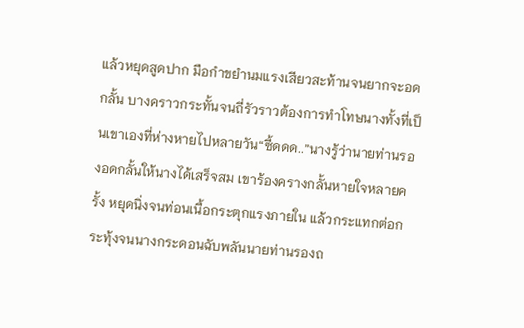แล้วหยุดสูดปาก มือกำขยำนมแรงเสียวสะท้านจนยากจะอดกลั้น บางคราวกระทั้นจนถี่รัวราวต้องการทำโทษนางทั้งที่เป็นเขาเองที่ห่างหายไปหลายวัน“ซี้ดดด..”นางรู้ว่านายท่านรองอดกลั้นให้นางได้เสร็จสม เขาร้องครางกลั้นหายใจหลายครั้ง หยุดนิ่งจนท่อนเนื้อกระตุกแรงภายใน แล้วกระแทกต่อกระทุ้งจนนางกระดอนฉับพลันนายท่านรองถ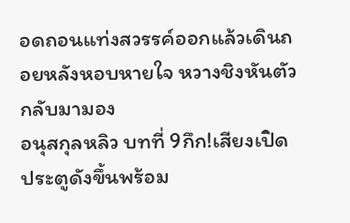อดถอนแท่งสวรรค์ออกแล้วเดินถอยหลังหอบหายใจ หวางชิงหันตัวกลับมามอง
อนุสกุลหลิว บทที่ 9กึก!เสียงเปิดประตูดังขึ้นพร้อม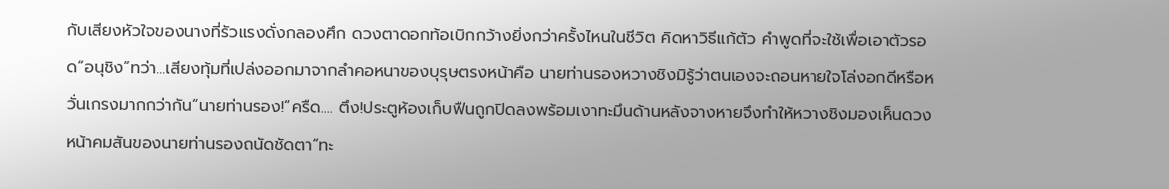กับเสียงหัวใจของนางที่รัวแรงดั่งกลองศึก ดวงตาดอกท้อเบิกกว้างยิ่งกว่าครั้งไหนในชีวิต คิดหาวิธีแก้ตัว คำพูดที่จะใช้เพื่อเอาตัวรอด“อนุชิง”ทว่า...เสียงทุ้มที่เปล่งออกมาจากลำคอหนาของบุรุษตรงหน้าคือ นายท่านรองหวางชิงมิรู้ว่าตนเองจะถอนหายใจโล่งอกดีหรือหวั่นเกรงมากกว่ากัน“นายท่านรอง!”ครืด.... ตึง!ประตูห้องเก็บฟืนถูกปิดลงพร้อมเงาทะมึนด้านหลังจางหายจึงทำให้หวางชิงมองเห็นดวงหน้าคมสันของนายท่านรองถนัดชัดตา“ทะ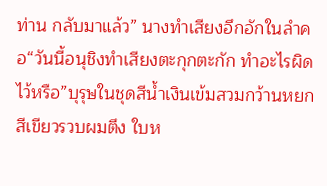ท่าน กลับมาแล้ว” นางทำเสียงอึกอักในลำคอ“วันนี้อนุชิงทำเสียงตะกุกตะกัก ทำอะไรผิดไว้หรือ”บุรุษในชุดสีน้ำเงินเข้มสวมกว้านหยกสีเขียวรวบผมตึง ใบห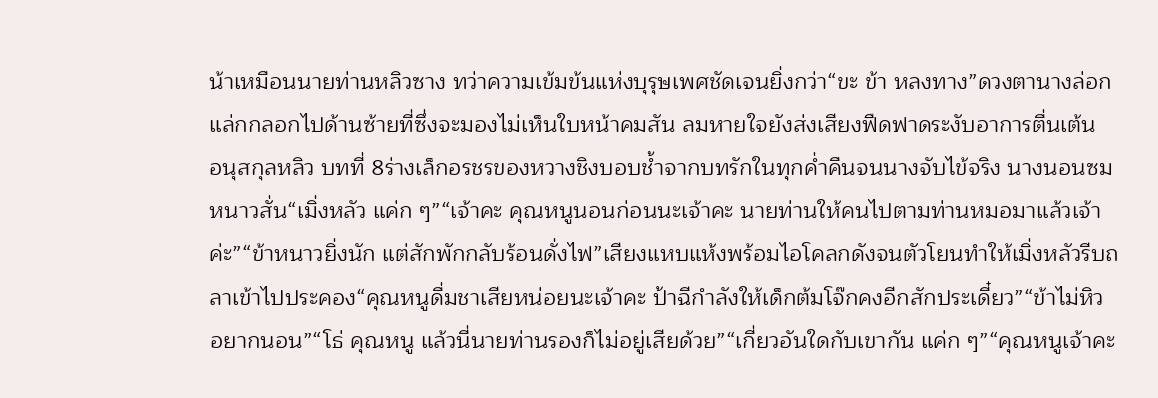น้าเหมือนนายท่านหลิวซาง ทว่าความเข้มข้นแห่งบุรุษเพศชัดเจนยิ่งกว่า“ขะ ข้า หลงทาง”ดวงตานางล่อกแล่กกลอกไปด้านซ้ายที่ซึ่งจะมองไม่เห็นใบหน้าคมสัน ลมหายใจยังส่งเสียงฟืดฟาดระงับอาการตื่นเต้น
อนุสกุลหลิว บทที่ 8ร่างเล็กอรชรของหวางชิงบอบช้ำจากบทรักในทุกค่ำคืนจนนางจับไข้จริง นางนอนซมหนาวสั่น“เมิ่งหลัว แค่ก ๆ”“เจ้าคะ คุณหนูนอนก่อนนะเจ้าคะ นายท่านให้คนไปตามท่านหมอมาแล้วเจ้าค่ะ”“ข้าหนาวยิ่งนัก แต่สักพักกลับร้อนดั่งไฟ”เสียงแหบแห้งพร้อมไอโคลกดังจนตัวโยนทำให้เมิ่งหลัวรีบถลาเข้าไปประคอง“คุณหนูดื่มชาเสียหน่อยนะเจ้าคะ ป้าฉีกำลังให้เด็กต้มโจ๊กคงอีกสักประเดี๋ยว”“ข้าไม่หิว อยากนอน”“โธ่ คุณหนู แล้วนี่นายท่านรองก็ไม่อยู่เสียด้วย”“เกี่ยวอันใดกับเขากัน แค่ก ๆ”“คุณหนูเจ้าคะ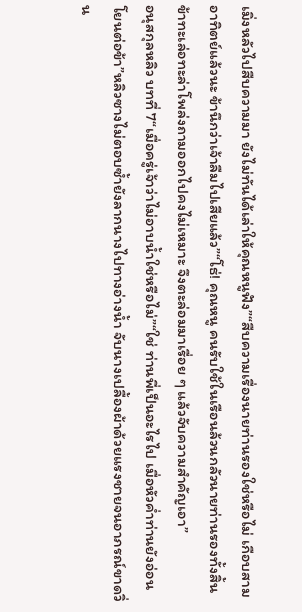เมิ่งหลัวไปสืบความมา ยังไม่ทันได้เล่าให้คุณหนูฟัง”“สืบความเรื่องนายท่านรองใช่หรือไม่ เกือบสามอาทิตย์แล้วนะ ข้านึกว่าเจ้าลืมไปเสียแล้ว”“โธ่! คุณหนู คนรับใช้ในเรือนล้วนกลัวนายท่านรองทั้งสิ้น ข้าทะเล่อทะล่าโพล่งถามออกไปคงไม่เหมาะ จึงตะล่อมมาเรื่อย ๆ แล้วจับความสำคัญเอา”
อนุสกุลหลิว บทที่ 7“เมื่อครู่เจ้าว่าไม่อาบน้ำใช่หรือไม่”“ใช่ ท่านพี่เป็นอะไรไป เมื่อหัวค่ำท่านยังอ่อนโยนต่อข้า”หลิวซางไม่ตอบซ้ำยังลากนางไปทางอ่างน้ำ จับนางเปลื้องผ้าด้วยแรงชายจนอาภรณ์ขาดวิ่น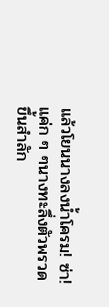แล้วโยนนางลงน้ำโครม! ซ่า! แค่ก ๆ ๆนางทะลึ่งตัวพรวดขึ้นสำลัก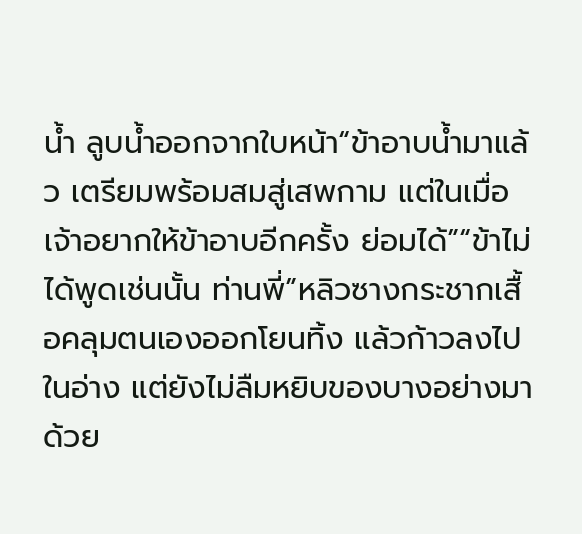น้ำ ลูบน้ำออกจากใบหน้า“ข้าอาบน้ำมาแล้ว เตรียมพร้อมสมสู่เสพกาม แต่ในเมื่อเจ้าอยากให้ข้าอาบอีกครั้ง ย่อมได้”“ข้าไม่ได้พูดเช่นนั้น ท่านพี่”หลิวซางกระชากเสื้อคลุมตนเองออกโยนทิ้ง แล้วก้าวลงไปในอ่าง แต่ยังไม่ลืมหยิบของบางอย่างมาด้วย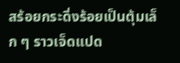สร้อยกระดิ่งร้อยเป็นตุ้มเล็ก ๆ ราวเจ็ดแปด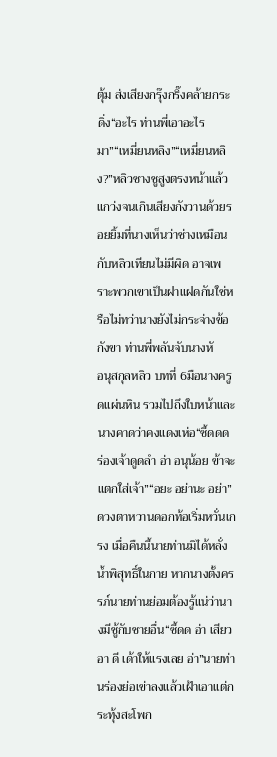ตุ้ม ส่งเสียงกรุ๊งกริ๊งคล้ายกระดิ่ง“อะไร ท่านพี่เอาอะไรมา”“เหมี่ยนหลิง”“เหมี่ยนหลิง?”หลิวซางชูสูงตรงหน้าแล้วแกว่งจนเกินเสียงกังวานด้วยรอยยิ้มที่นางเห็นว่าช่างเหมือนกับหลิวเทียนไม่มีผิด อาจเพราะพวกเขาเป็นฝาแฝดกันใช่หรือไม่ทว่านางยังไม่กระจ่างข้อกังขา ท่านพี่พลันจับนางหั
อนุสกุลหลิว บทที่ 6มือนางครูดแผ่นหิน รวมไปถึงใบหน้าและนางคาดว่าคงแดงเห่อ“ซี้ดดด ร่องเจ้าดูดลำ อ่า อนุน้อย ข้าจะแตกใส่เจ้า”“อยะ อย่านะ อย่า”ดวงตาหวานดอกท้อเริ่มหวั่นเกรง เมื่อคืนนี้นายท่านมิได้หลั่งน้ำพิสุทธิ์ในกาย หากนางตั้งครรภ์นายท่านย่อมต้องรู้แน่ว่านางมีชู้กับชายอื่น“ซี้ดด อ่า เสียว อา ดี เด้าให้แรงเลย อ่า”นายท่านร่องย่อเข่าลงแล้วเฝ้าเอาแต่กระทุ้งสะโพก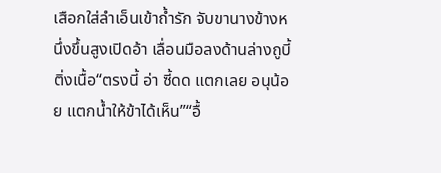เสือกใส่ลำเอ็นเข้าถ้ำรัก จับขานางข้างหนึ่งขึ้นสูงเปิดอ้า เลื่อนมือลงด้านล่างถูบี้ติ่งเนื้อ“ตรงนี้ อ่า ซี้ดด แตกเลย อนุน้อย แตกน้ำให้ข้าได้เห็น”“อื้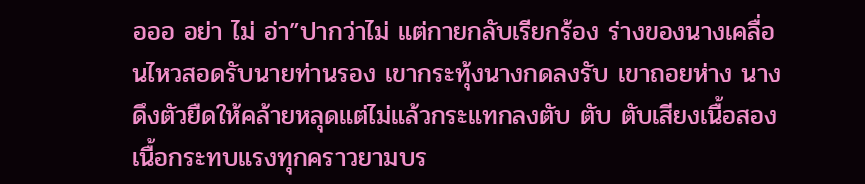อออ อย่า ไม่ อ่า”ปากว่าไม่ แต่กายกลับเรียกร้อง ร่างของนางเคลื่อนไหวสอดรับนายท่านรอง เขากระทุ้งนางกดลงรับ เขาถอยห่าง นางดึงตัวยืดให้คล้ายหลุดแต่ไม่แล้วกระแทกลงตับ ตับ ตับเสียงเนื้อสองเนื้อกระทบแรงทุกคราวยามบร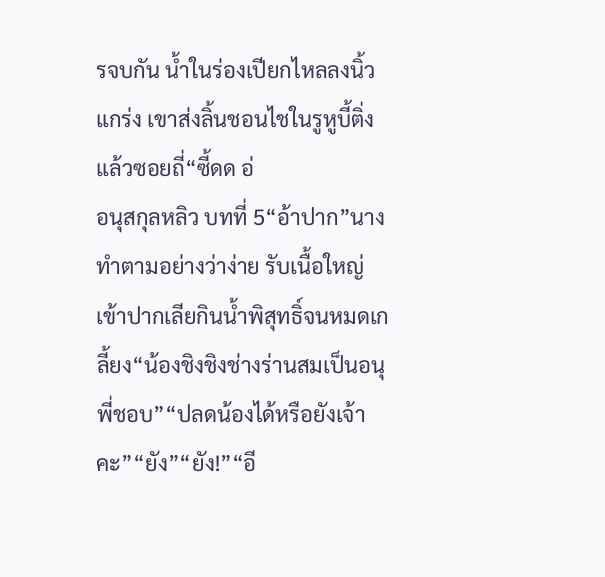รจบกัน น้ำในร่องเปียกไหลลงนิ้วแกร่ง เขาส่งลิ้นชอนไชในรูหูบี้ติ่งแล้วซอยถี่“ซี้ดด อ่
อนุสกุลหลิว บทที่ 5“อ้าปาก”นางทำตามอย่างว่าง่าย รับเนื้อใหญ่เข้าปากเลียกินน้ำพิสุทธิ์จนหมดเกลี้ยง“น้องชิงชิงช่างร่านสมเป็นอนุ พี่ชอบ”“ปลดน้องได้หรือยังเจ้าคะ”“ยัง”“ยัง!”“อี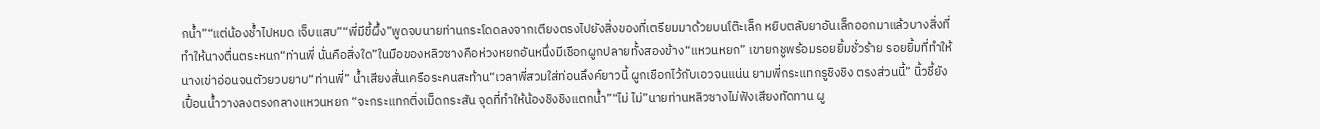กน้ำ”“แต่น้องช้ำไปหมด เจ็บแสบ”“พี่มีขี้ผึ้ง”พูดจบนายท่านกระโดดลงจากเตียงตรงไปยังสิ่งของที่เตรียมมาด้วยบนโต๊ะเล็ก หยิบตลับยาอันเล็กออกมาแล้วบางสิ่งที่ทำให้นางตื่นตระหนก“ท่านพี่ นั่นคือสิ่งใด”ในมือของหลิวซางคือห่วงหยกอันหนึ่งมีเชือกผูกปลายทั้งสองข้าง“แหวนหยก” เขายกชูพร้อมรอยยิ้มชั่วร้าย รอยยิ้มที่ทำให้นางเข่าอ่อนจนตัวยวบยาบ“ท่านพี่” น้ำเสียงสั่นเครือระคนสะท้าน“เวลาพี่สวมใส่ท่อนลึงค์ยาวนี้ ผูกเชือกไว้กับเอวจนแน่น ยามพี่กระแทกรูชิงชิง ตรงส่วนนี้” นิ้วชี้ยังเปื้อนน้ำวางลงตรงกลางแหวนหยก “จะกระแทกติ่งเม็ดกระสัน จุดที่ทำให้น้องชิงชิงแตกน้ำ”“ไม่ ไม่”นายท่านหลิวซางไม่ฟังเสียงทัดทาน ผู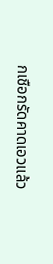กเชือกรัดคาดเอวแล้ว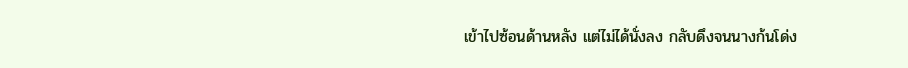เข้าไปซ้อนด้านหลัง แต่ไม่ได้นั่งลง กลับดึงจนนางก้นโด่ง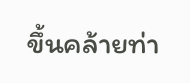ขึ้นคล้ายท่า